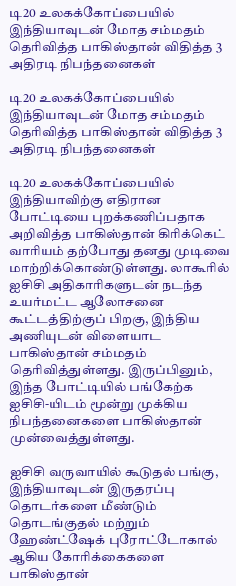டி20 உலகக்கோப்பையில் இந்தியாவுடன் மோத சம்மதம் தெரிவித்த பாகிஸ்தான் விதித்த 3 அதிரடி நிபந்தனைகள்

டி20 உலகக்கோப்பையில் இந்தியாவுடன் மோத சம்மதம் தெரிவித்த பாகிஸ்தான் விதித்த 3 அதிரடி நிபந்தனைகள்

டி20 உலகக்கோப்பையில் இந்தியாவிற்கு எதிரான போட்டியை புறக்கணிப்பதாக அறிவித்த பாகிஸ்தான் கிரிக்கெட் வாரியம் தற்போது தனது முடிவை மாற்றிக்கொண்டுள்ளது. லாகூரில் ஐசிசி அதிகாரிகளுடன் நடந்த உயர்மட்ட ஆலோசனை கூட்டத்திற்குப் பிறகு, இந்திய அணியுடன் விளையாட பாகிஸ்தான் சம்மதம் தெரிவித்துள்ளது. இருப்பினும், இந்த போட்டியில் பங்கேற்க ஐசிசி-யிடம் மூன்று முக்கிய நிபந்தனைகளை பாகிஸ்தான் முன்வைத்துள்ளது.

ஐசிசி வருவாயில் கூடுதல் பங்கு, இந்தியாவுடன் இருதரப்பு தொடர்களை மீண்டும் தொடங்குதல் மற்றும் ஹேண்ட்ஷேக் புரோட்டோகால் ஆகிய கோரிக்கைகளை பாகிஸ்தான்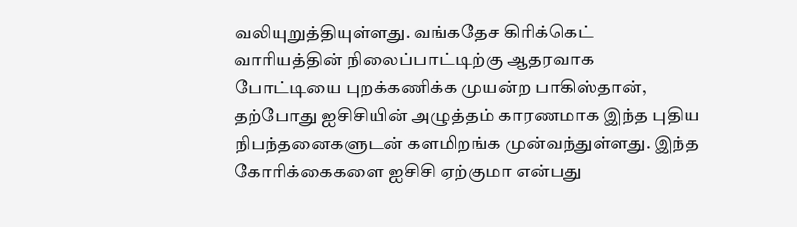வலியுறுத்தியுள்ளது. வங்கதேச கிரிக்கெட் வாரியத்தின் நிலைப்பாட்டிற்கு ஆதரவாக போட்டியை புறக்கணிக்க முயன்ற பாகிஸ்தான், தற்போது ஐசிசியின் அழுத்தம் காரணமாக இந்த புதிய நிபந்தனைகளுடன் களமிறங்க முன்வந்துள்ளது. இந்த கோரிக்கைகளை ஐசிசி ஏற்குமா என்பது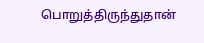பொறுத்திருந்துதான்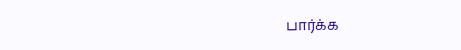பார்க்க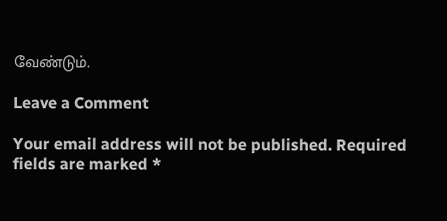வேண்டும்.

Leave a Comment

Your email address will not be published. Required fields are marked *